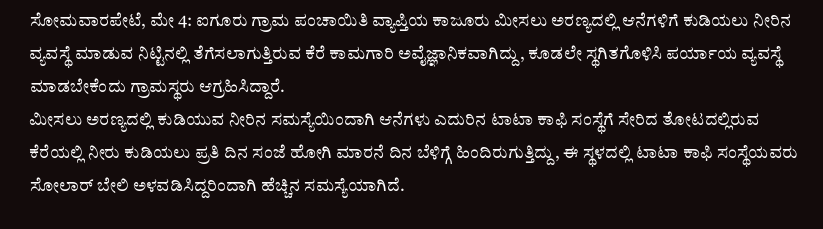ಸೋಮವಾರಪೇಟೆ, ಮೇ 4: ಐಗೂರು ಗ್ರಾಮ ಪಂಚಾಯಿತಿ ವ್ಯಾಪ್ತಿಯ ಕಾಜೂರು ಮೀಸಲು ಅರಣ್ಯದಲ್ಲಿ ಆನೆಗಳಿಗೆ ಕುಡಿಯಲು ನೀರಿನ ವ್ಯವಸ್ಥೆ ಮಾಡುವ ನಿಟ್ಟಿನಲ್ಲಿ ತೆಗೆಸಲಾಗುತ್ತಿರುವ ಕೆರೆ ಕಾಮಗಾರಿ ಅವೈಜ್ಞಾನಿಕವಾಗಿದ್ದು, ಕೂಡಲೇ ಸ್ಥಗಿತಗೊಳಿಸಿ ಪರ್ಯಾಯ ವ್ಯವಸ್ಥೆ ಮಾಡಬೇಕೆಂದು ಗ್ರಾಮಸ್ಥರು ಆಗ್ರಹಿಸಿದ್ದಾರೆ.
ಮೀಸಲು ಅರಣ್ಯದಲ್ಲಿ ಕುಡಿಯುವ ನೀರಿನ ಸಮಸ್ಯೆಯಿಂದಾಗಿ ಆನೆಗಳು ಎದುರಿನ ಟಾಟಾ ಕಾಫಿ ಸಂಸ್ಥೆಗೆ ಸೇರಿದ ತೋಟದಲ್ಲಿರುವ ಕೆರೆಯಲ್ಲಿ ನೀರು ಕುಡಿಯಲು ಪ್ರತಿ ದಿನ ಸಂಜೆ ಹೋಗಿ ಮಾರನೆ ದಿನ ಬೆಳಿಗ್ಗೆ ಹಿಂದಿರುಗುತ್ತಿದ್ದು, ಈ ಸ್ಥಳದಲ್ಲಿ ಟಾಟಾ ಕಾಫಿ ಸಂಸ್ಥೆಯವರು ಸೋಲಾರ್ ಬೇಲಿ ಅಳವಡಿಸಿದ್ದರಿಂದಾಗಿ ಹೆಚ್ಚಿನ ಸಮಸ್ಯೆಯಾಗಿದೆ.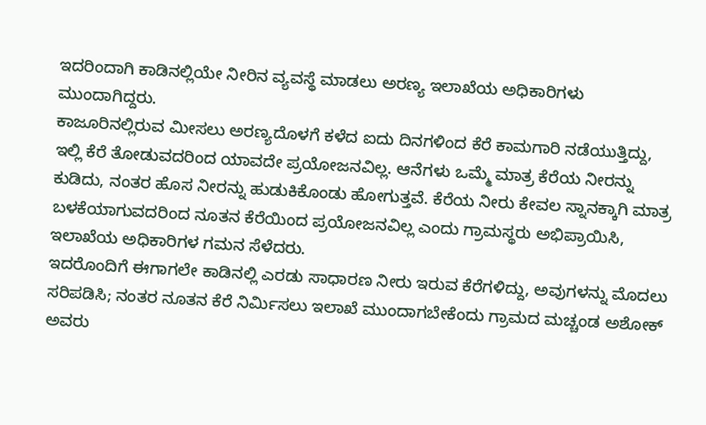ಇದರಿಂದಾಗಿ ಕಾಡಿನಲ್ಲಿಯೇ ನೀರಿನ ವ್ಯವಸ್ಥೆ ಮಾಡಲು ಅರಣ್ಯ ಇಲಾಖೆಯ ಅಧಿಕಾರಿಗಳು ಮುಂದಾಗಿದ್ದರು.
ಕಾಜೂರಿನಲ್ಲಿರುವ ಮೀಸಲು ಅರಣ್ಯದೊಳಗೆ ಕಳೆದ ಐದು ದಿನಗಳಿಂದ ಕೆರೆ ಕಾಮಗಾರಿ ನಡೆಯುತ್ತಿದ್ದು, ಇಲ್ಲಿ ಕೆರೆ ತೋಡುವದರಿಂದ ಯಾವದೇ ಪ್ರಯೋಜನವಿಲ್ಲ. ಆನೆಗಳು ಒಮ್ಮೆ ಮಾತ್ರ ಕೆರೆಯ ನೀರನ್ನು ಕುಡಿದು, ನಂತರ ಹೊಸ ನೀರನ್ನು ಹುಡುಕಿಕೊಂಡು ಹೋಗುತ್ತವೆ. ಕೆರೆಯ ನೀರು ಕೇವಲ ಸ್ನಾನಕ್ಕಾಗಿ ಮಾತ್ರ ಬಳಕೆಯಾಗುವದರಿಂದ ನೂತನ ಕೆರೆಯಿಂದ ಪ್ರಯೋಜನವಿಲ್ಲ ಎಂದು ಗ್ರಾಮಸ್ಥರು ಅಭಿಪ್ರಾಯಿಸಿ, ಇಲಾಖೆಯ ಅಧಿಕಾರಿಗಳ ಗಮನ ಸೆಳೆದರು.
ಇದರೊಂದಿಗೆ ಈಗಾಗಲೇ ಕಾಡಿನಲ್ಲಿ ಎರಡು ಸಾಧಾರಣ ನೀರು ಇರುವ ಕೆರೆಗಳಿದ್ದು, ಅವುಗಳನ್ನು ಮೊದಲು ಸರಿಪಡಿಸಿ; ನಂತರ ನೂತನ ಕೆರೆ ನಿರ್ಮಿಸಲು ಇಲಾಖೆ ಮುಂದಾಗಬೇಕೆಂದು ಗ್ರಾಮದ ಮಚ್ಚಂಡ ಅಶೋಕ್ ಅವರು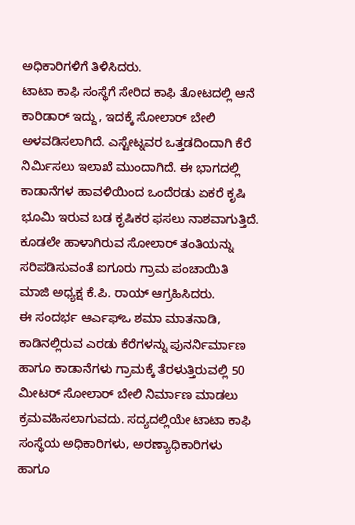ಅಧಿಕಾರಿಗಳಿಗೆ ತಿಳಿಸಿದರು.
ಟಾಟಾ ಕಾಫಿ ಸಂಸ್ಥೆಗೆ ಸೇರಿದ ಕಾಫಿ ತೋಟದಲ್ಲಿ ಆನೆ ಕಾರಿಡಾರ್ ಇದ್ದು, ಇದಕ್ಕೆ ಸೋಲಾರ್ ಬೇಲಿ ಅಳವಡಿಸಲಾಗಿದೆ. ಎಸ್ಟೇಟ್ನವರ ಒತ್ತಡದಿಂದಾಗಿ ಕೆರೆ ನಿರ್ಮಿಸಲು ಇಲಾಖೆ ಮುಂದಾಗಿದೆ. ಈ ಭಾಗದಲ್ಲಿ ಕಾಡಾನೆಗಳ ಹಾವಳಿಯಿಂದ ಒಂದೆರಡು ಏಕರೆ ಕೃಷಿ ಭೂಮಿ ಇರುವ ಬಡ ಕೃಷಿಕರ ಫಸಲು ನಾಶವಾಗುತ್ತಿದೆ. ಕೂಡಲೇ ಹಾಳಾಗಿರುವ ಸೋಲಾರ್ ತಂತಿಯನ್ನು ಸರಿಪಡಿಸುವಂತೆ ಐಗೂರು ಗ್ರಾಮ ಪಂಚಾಯಿತಿ ಮಾಜಿ ಅಧ್ಯಕ್ಷ ಕೆ.ಪಿ. ರಾಯ್ ಆಗ್ರಹಿಸಿದರು.
ಈ ಸಂದರ್ಭ ಆರ್ಎಫ್ಒ ಶಮಾ ಮಾತನಾಡಿ, ಕಾಡಿನಲ್ಲಿರುವ ಎರಡು ಕೆರೆಗಳನ್ನು ಪುನರ್ನಿರ್ಮಾಣ ಹಾಗೂ ಕಾಡಾನೆಗಳು ಗ್ರಾಮಕ್ಕೆ ತೆರಳುತ್ತಿರುವಲ್ಲಿ 50 ಮೀಟರ್ ಸೋಲಾರ್ ಬೇಲಿ ನಿರ್ಮಾಣ ಮಾಡಲು ಕ್ರಮವಹಿಸಲಾಗುವದು. ಸದ್ಯದಲ್ಲಿಯೇ ಟಾಟಾ ಕಾಫಿ ಸಂಸ್ಥೆಯ ಅಧಿಕಾರಿಗಳು, ಅರಣ್ಯಾಧಿಕಾರಿಗಳು ಹಾಗೂ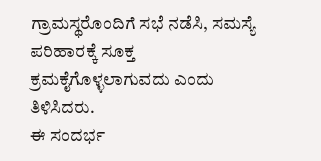ಗ್ರಾಮಸ್ಥರೊಂದಿಗೆ ಸಭೆ ನಡೆಸಿ, ಸಮಸ್ಯೆ ಪರಿಹಾರಕ್ಕೆ ಸೂಕ್ತ ಕ್ರಮಕೈಗೊಳ್ಳಲಾಗುವದು ಎಂದು ತಿಳಿಸಿದರು.
ಈ ಸಂದರ್ಭ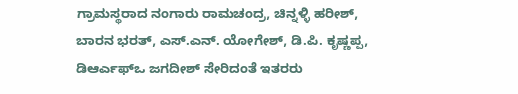ಗ್ರಾಮಸ್ಥರಾದ ನಂಗಾರು ರಾಮಚಂದ್ರ, ಚಿನ್ನಳ್ಳಿ ಹರೀಶ್, ಬಾರನ ಭರತ್, ಎಸ್.ಎನ್. ಯೋಗೇಶ್, ಡಿ.ಪಿ. ಕೃಷ್ಣಪ್ಪ, ಡಿಆರ್ಎಫ್ಒ ಜಗದೀಶ್ ಸೇರಿದಂತೆ ಇತರರು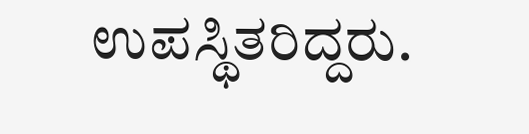ಉಪಸ್ಥಿತರಿದ್ದರು.